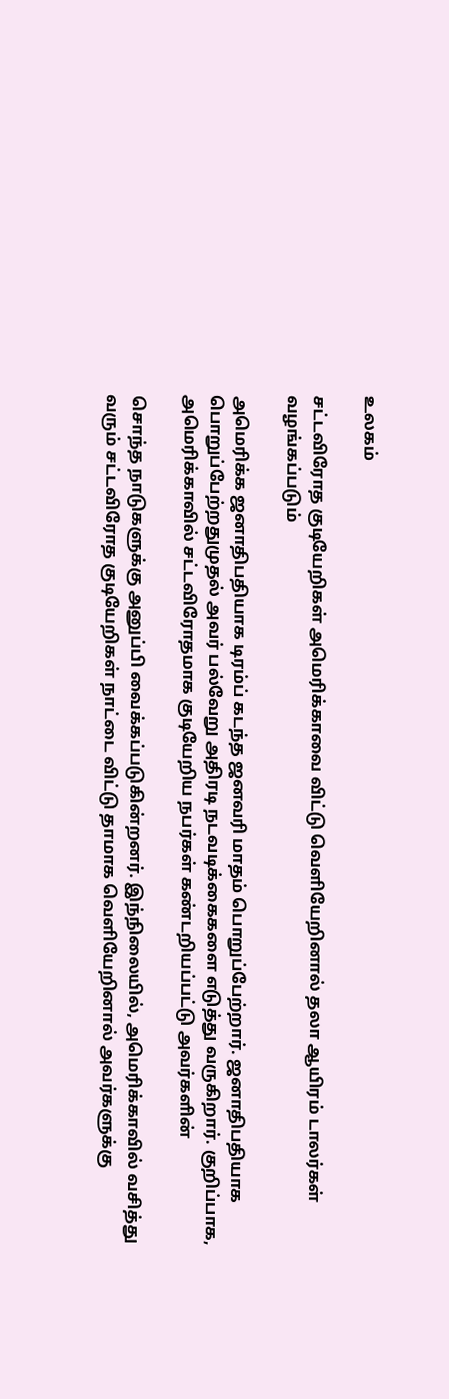உலகம்

சட்டவிரோத குடியேறிகள் அமெரிக்காவை விட்டு வெளியேறினால் தலா ஆயிரம் டாலர்கள் வழங்கப்படும்

அமெரிக்க ஜனாதிபதியாக டிரம்ப் கடந்த ஜனவரி மாதம் பொறுப்பேற்றார். ஜனாதிபதியாக பொறுப்பேற்றதுமுதல் அவர் பல்வேறு அதிரடி நடவடிக்கைகளை எடுத்து வருகிறார். குறிப்பாக, அமெரிக்காவில் சட்டவிரோதமாக குடியேறிய நபர்கள் கண்டறியப்பட்டு அவர்களின்

சொந்த நாடுகளுக்கு அனுப்பி வைக்கப்படுகின்றனர். இந்நிலையில், அமெரிக்காவில் வசித்து வரும் சட்டவிரோத குடியேறிகள் நாட்டை விட்டு தாமாக வெளியேறினால் அவர்களுக்கு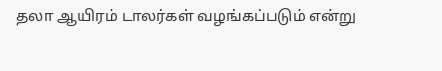தலா ஆயிரம் டாலர்கள் வழங்கப்படும் என்று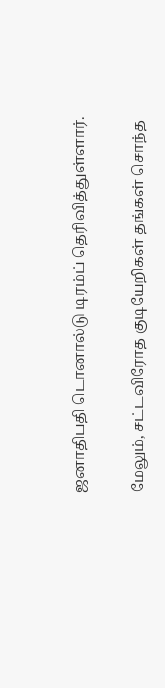ஜனாதிபதி டொனால்டு டிரம்ப் தெரிவித்துள்ளார்.

மேலும், சட்டவிரோத குடியேறிகள் தங்கள் சொந்த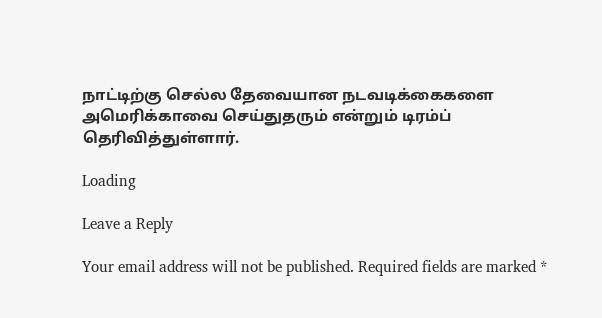நாட்டிற்கு செல்ல தேவையான நடவடிக்கைகளை அமெரிக்காவை செய்துதரும் என்றும் டிரம்ப் தெரிவித்துள்ளார்.

Loading

Leave a Reply

Your email address will not be published. Required fields are marked *